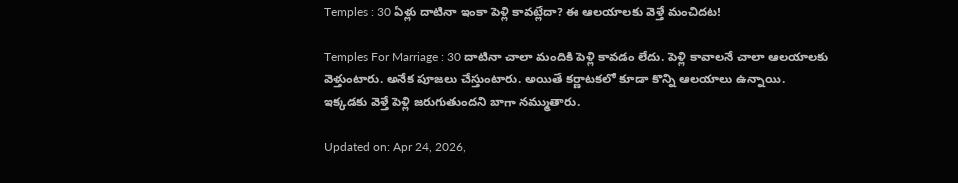Temples : 30 ఏళ్లు దాటినా ఇంకా పెళ్లి కావట్లేదా? ఈ ఆలయాలకు వెళ్తే మంచిదట!

Temples For Marriage : 30 దాటినా చాలా మందికి పెళ్లి కావడం లేదు. పెళ్లి కావాలనే చాలా ఆలయాలకు వెళ్తుంటారు. అనేక పూజలు చేస్తుంటారు. అయితే కర్ణాటకలో కూడా కొన్ని ఆలయాలు ఉన్నాయి. ఇక్కడకు వెళ్తే పెళ్లి జరుగుతుందని బాగా నమ్ముతారు.

Updated on: Apr 24, 2026,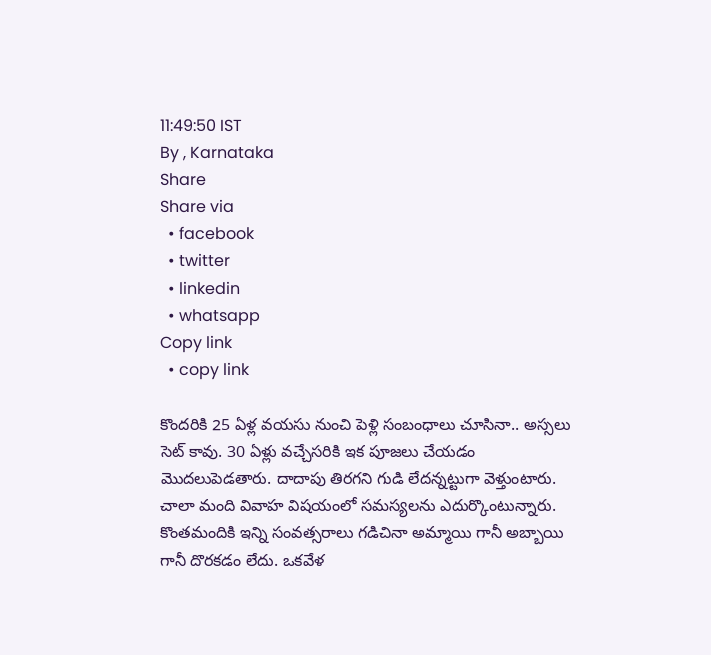11:49:50 IST
By , Karnataka
Share
Share via
  • facebook
  • twitter
  • linkedin
  • whatsapp
Copy link
  • copy link

కొందరికి 25 ఏళ్ల వయసు నుంచి పెళ్లి సంబంధాలు చూసినా.. అస్సలు సెట్ కావు. 30 ఏళ్లు వచ్చేసరికి ఇక పూజలు చేయడం మెుదలుపెడతారు. దాదాపు తిరగని గుడి లేదన్నట్టుగా వెళ్తుంటారు. చాలా మంది వివాహ విషయంలో సమస్యలను ఎదుర్కొంటున్నారు. కొంతమందికి ఇన్ని సంవత్సరాలు గడిచినా అమ్మాయి గానీ అబ్బాయి గానీ దొరకడం లేదు. ఒకవేళ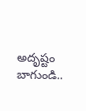అదృష్టం బాగుండి..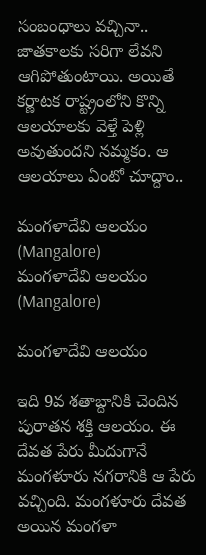సంబంధాలు వచ్చినా.. జాతకాలకు సరిగా లేవని ఆగిపోతుంటాయి. అయితే కర్ణాటక రాష్ట్రంలోని కొన్ని ఆలయాలకు వెళ్తే పెళ్లి అవుతుందని నమ్మకం. ఆ ఆలయాలు ఏంటో చూద్దాం..

మంగళాదేవి ఆలయం (Mangalore)
మంగళాదేవి ఆలయం (Mangalore)

మంగళాదేవి ఆలయం

ఇది 9వ శతాబ్దానికి చెందిన పురాతన శక్తి ఆలయం. ఈ దేవత పేరు మీదుగానే మంగళూరు నగరానికి ఆ పేరు వచ్చింది. మంగళూరు దేవత అయిన మంగళా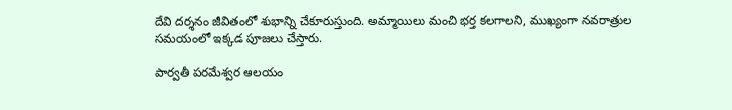దేవి దర్శనం జీవితంలో శుభాన్ని చేకూరుస్తుంది. అమ్మాయిలు మంచి భర్త కలగాలని, ముఖ్యంగా నవరాత్రుల సమయంలో ఇక్కడ పూజలు చేస్తారు.

పార్వతీ పరమేశ్వర ఆలయం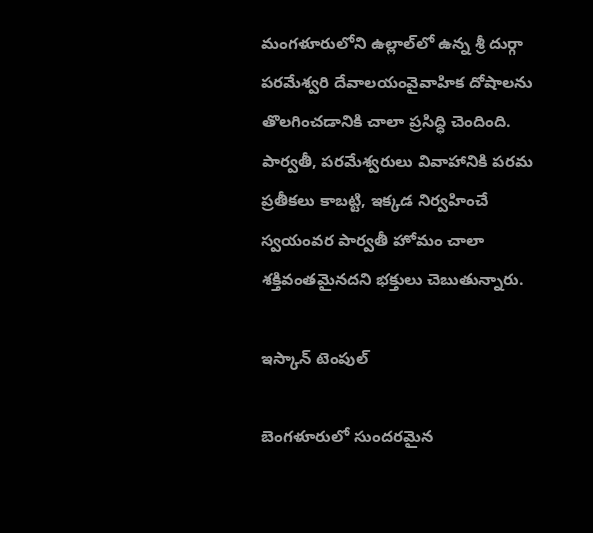మంగళూరులోని ఉల్లాల్‌లో ఉన్న శ్రీ దుర్గా పరమేశ్వరి దేవాలయంవైవాహిక దోషాలను తొలగించడానికి చాలా ప్రసిద్ధి చెందింది. పార్వతీ, పరమేశ్వరులు వివాహానికి పరమ ప్రతీకలు కాబట్టి, ఇక్కడ నిర్వహించే స్వయంవర పార్వతీ హోమం చాలా శక్తివంతమైనదని భక్తులు చెబుతున్నారు.

ఇస్కాన్ టెంపుల్

బెంగళూరులో సుందరమైన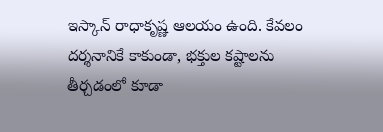ఇస్కాన్ రాధాకృష్ణ ఆలయం ఉంది. కేవలం దర్శనానికే కాకుండా, భక్తుల కష్టాలను తీర్చడంలో కూడా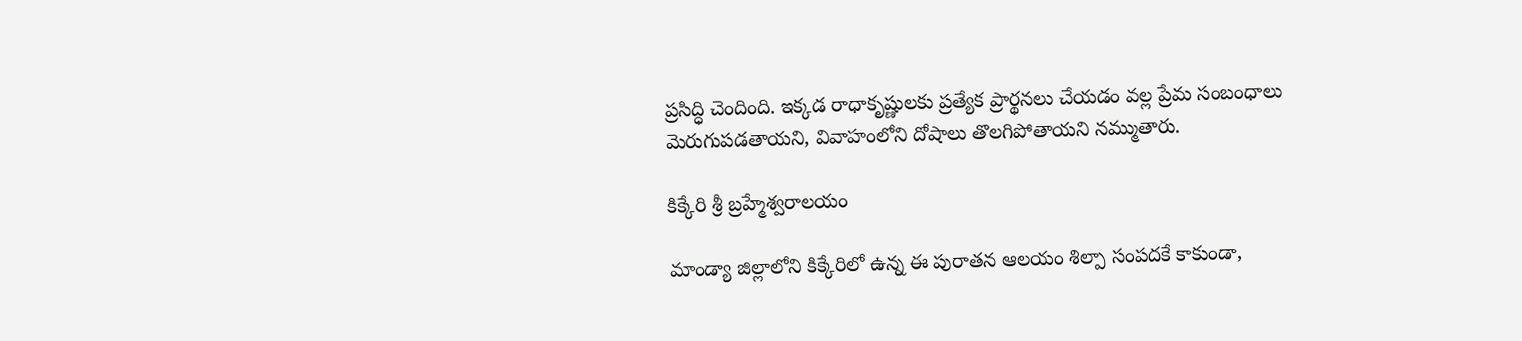ప్రసిద్ధి చెందింది. ఇక్కడ రాధాకృష్ణులకు ప్రత్యేక ప్రార్థనలు చేయడం వల్ల ప్రేమ సంబంధాలు మెరుగుపడతాయని, వివాహంలోని దోషాలు తొలగిపోతాయని నమ్ముతారు.

కిక్కేరి శ్రీ బ్రహ్మేశ్వరాలయం

మాండ్యా జిల్లాలోని కిక్కేరిలో ఉన్న ఈ పురాతన ఆలయం శిల్పా సంపదకే కాకుండా,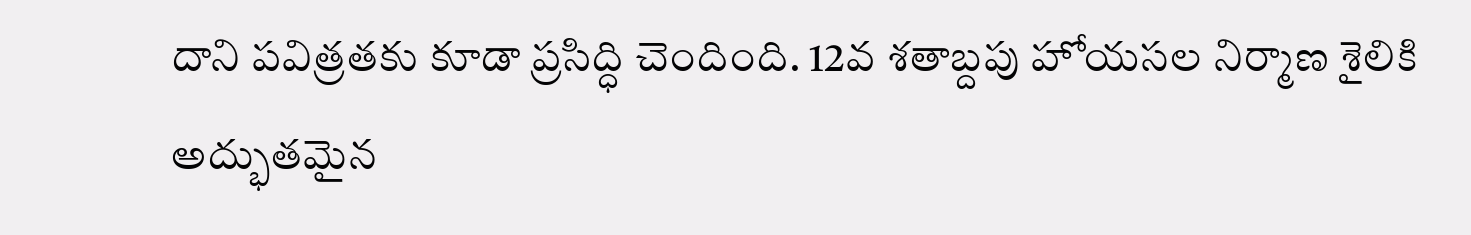దాని పవిత్రతకు కూడా ప్రసిద్ధి చెందింది. 12వ శతాబ్దపు హోయసల నిర్మాణ శైలికి అద్భుతమైన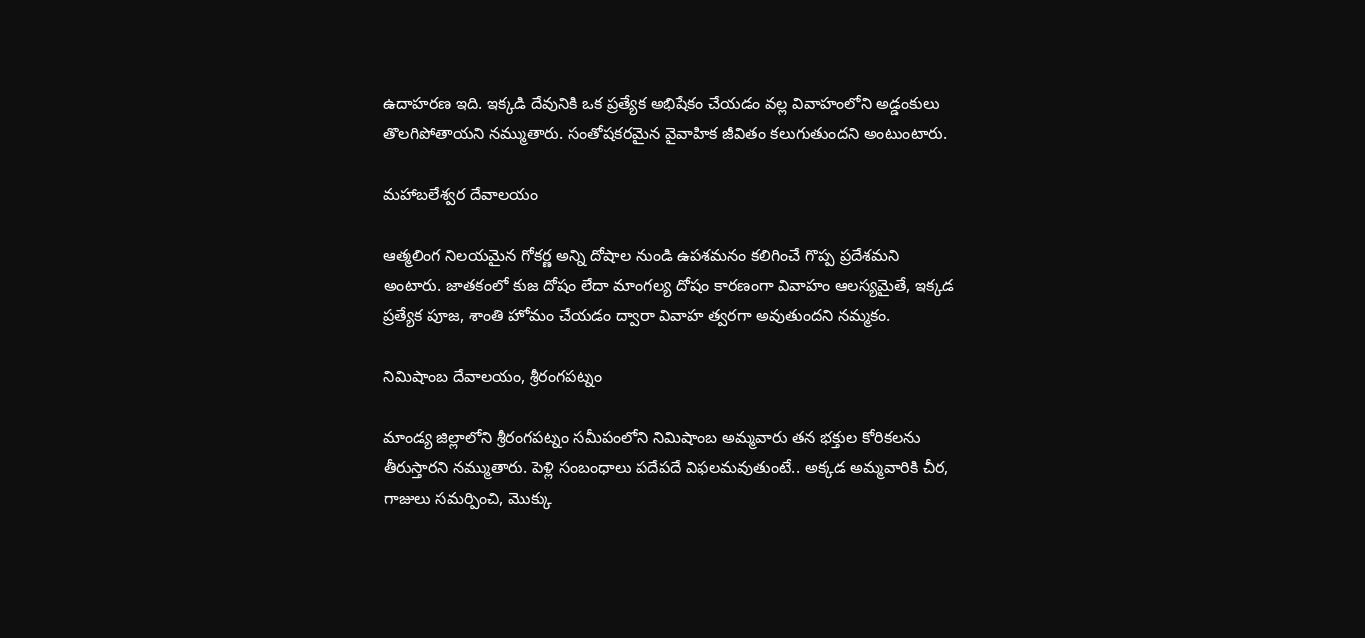ఉదాహరణ ఇది. ఇక్కడి దేవునికి ఒక ప్రత్యేక అభిషేకం చేయడం వల్ల వివాహంలోని అడ్డంకులు తొలగిపోతాయని నమ్ముతారు. సంతోషకరమైన వైవాహిక జీవితం కలుగుతుందని అంటుంటారు.

మహాబలేశ్వర దేవాలయం

ఆత్మలింగ నిలయమైన గోకర్ణ అన్ని దోషాల నుండి ఉపశమనం కలిగించే గొప్ప ప్రదేశమని అంటారు. జాతకంలో కుజ దోషం లేదా మాంగల్య దోషం కారణంగా వివాహం ఆలస్యమైతే, ఇక్కడ ప్రత్యేక పూజ, శాంతి హోమం చేయడం ద్వారా వివాహ త్వరగా అవుతుందని నమ్మకం.

నిమిషాంబ దేవాలయం, శ్రీరంగపట్నం

మాండ్య జిల్లాలోని శ్రీరంగపట్నం సమీపంలోని నిమిషాంబ అమ్మవారు తన భక్తుల కోరికలను తీరుస్తారని నమ్ముతారు. పెళ్లి సంబంధాలు పదేపదే విఫలమవుతుంటే.. అక్కడ అమ్మవారికి చీర, గాజులు సమర్పించి, మొక్కు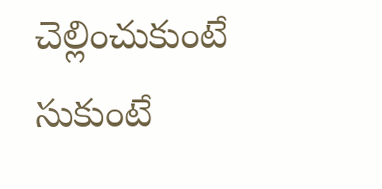చెల్లించుకుంటే సుకుంటే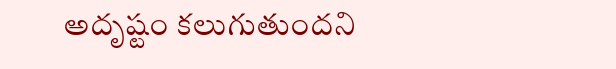అదృష్టం కలుగుతుందని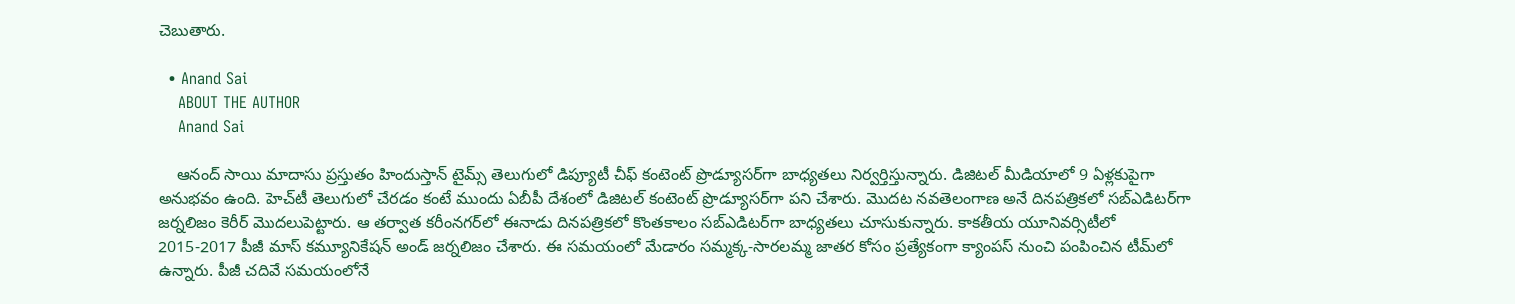చెబుతారు.

  • Anand Sai
    ABOUT THE AUTHOR
    Anand Sai

    ఆనంద్ సాయి మాదాసు ప్రస్తుతం హిందుస్తాన్ టైమ్స్ తెలుగులో డిప్యూటీ చీఫ్ కంటెంట్ ప్రొడ్యూసర్‌గా బాధ్యతలు నిర్వర్తిస్తున్నారు. డిజిటల్ మీడియాలో 9 ఏళ్లకుపైగా అనుభవం ఉంది. హెచ్‌టీ తెలుగులో చేరడం కంటే ముందు ఏబీపీ దేశంలో డిజిటల్ కంటెంట్ ప్రొడ్యూసర్‌గా పని చేశారు. మెుదట నవతెలంగాణ అనే దినపత్రికలో సబ్ఎడిటర్‌గా జర్నలిజం కెరీర్ మెుదలుపెట్టారు. ఆ తర్వాత కరీంనగర్‌లో ఈనాడు దినపత్రికలో కొంతకాలం సబ్‌ఎడిటర్‌గా బాధ్యతలు చూసుకున్నారు. కాకతీయ యూనివర్సిటీలో 2015-2017 పీజీ మాస్ కమ్యూనికేషన్ అండ్ జర్నలిజం చేశారు. ఈ సమయంలో మేడారం సమ్మక్క-సారలమ్మ జాతర కోసం ప్రత్యేకంగా క్యాంపస్ నుంచి పంపించిన టీమ్‌లో ఉన్నారు. పీజీ చదివే సమయంలోనే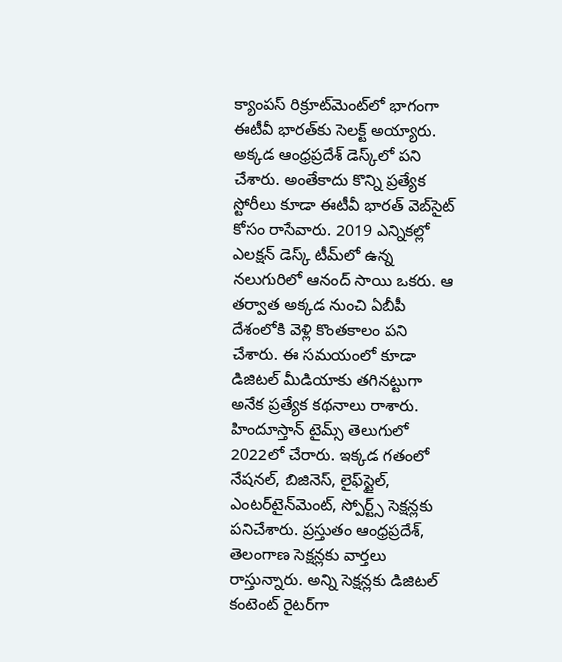క్యాంపస్ రిక్రూట్‌మెంట్‌లో భాగంగా ఈటీవీ భారత్‌కు సెలక్ట్ అయ్యారు. అక్కడ ఆంధ్రప్రదేశ్‌ డెస్క్‌లో పని చేశారు. అంతేకాదు కొన్ని ప్రత్యేక స్టోరీలు కూడా ఈటీవీ భారత్ వెబ్‌సైట్ కోసం రాసేవారు. 2019 ఎన్నికల్లో ఎలక్షన్ డెస్క్‌ టీమ్‌లో ఉన్న నలుగురిలో ఆనంద్ సాయి ఒకరు. ఆ తర్వాత అక్కడ నుంచి ఏబీపీ దేశంలోకి వెళ్లి కొంతకాలం పని చేశారు. ఈ సమయంలో కూడా డిజిటల్ మీడియాకు తగినట్టుగా అనేక ప్రత్యేక కథనాలు రాశారు. హిందూస్తాన్ టైమ్స్‌ తెలుగులో 2022లో చేరారు. ఇక్కడ గతంలో నేషనల్, బిజినెస్, లైఫ్‌స్టైల్, ఎంటర్‌టైన్‌మెంట్‌, స్పోర్ట్స్‌ సెక్షన్లకు పనిచేశారు. ప్రస్తుతం ఆంధ్రప్రదేశ్, తెలంగాణ సెక్షన్లకు వార్తలు రాస్తున్నారు. అన్ని సెక్షన్లకు డిజిటల్ కంటెంట్ రైటర్‌గా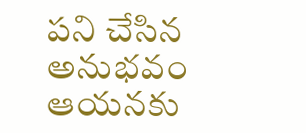పని చేసిన అనుభవం ఆయనకు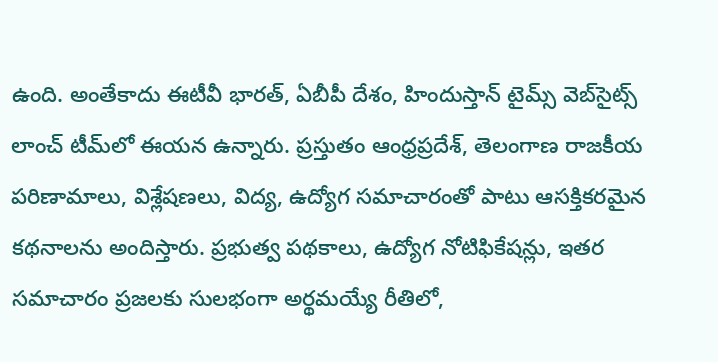ఉంది. అంతేకాదు ఈటీవీ భారత్, ఏబీపీ దేశం, హిందుస్తాన్ టైమ్స్ వెబ్‌సైట్స్ లాంచ్ టీమ్‌లో ఈయన ఉన్నారు. ప్రస్తుతం ఆంధ్రప్రదేశ్, తెలంగాణ రాజకీయ పరిణామాలు, విశ్లేషణలు, విద్య, ఉద్యోగ సమాచారంతో పాటు ఆసక్తికరమైన కథనాలను అందిస్తారు. ప్రభుత్వ పథకాలు, ఉద్యోగ నోటిఫికేషన్లు, ఇతర సమాచారం ప్రజలకు సులభంగా అర్థమయ్యే రీతిలో,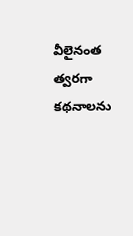వీలైనంత త్వరగా కథనాలను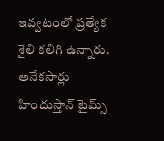ఇవ్వటంలో ప్రత్యేక శైలి కలిగి ఉన్నారు. అనేకసార్లు హిందుస్తాన్ టైమ్స్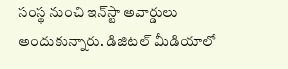సంస్థ నుంచి ఇన్‌స్టా అవార్డులు అందుకున్నారు. డిజిటల్ మీడియాలో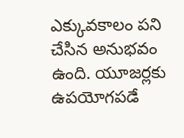ఎక్కువకాలం పని చేసిన అనుభవం ఉంది. యూజర్లకు ఉపయోగపడే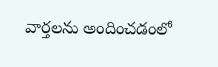వార్తలను అందించడంలో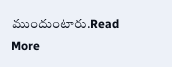ముందుంటారు.Read More